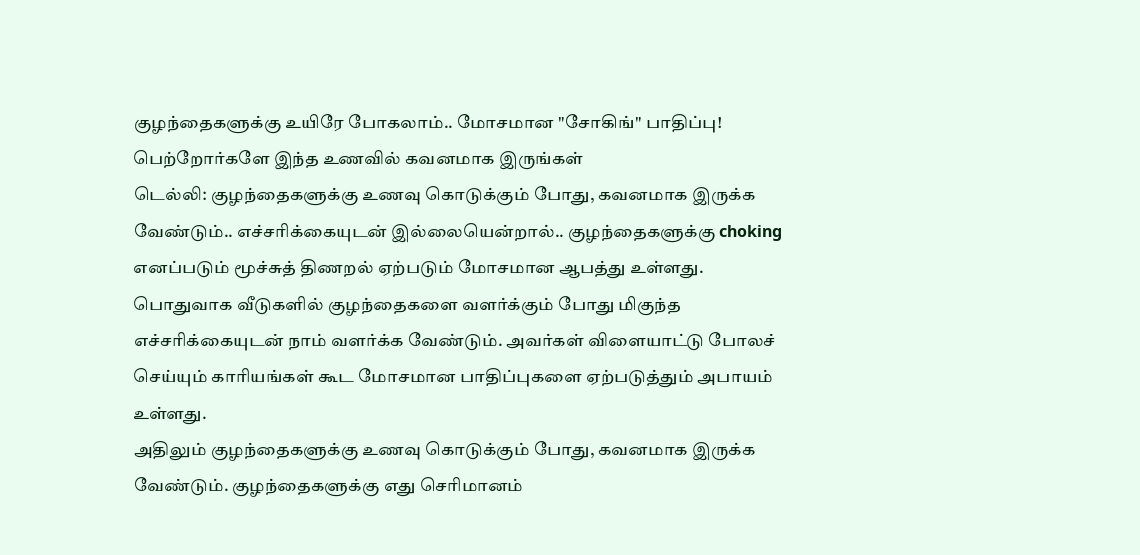குழந்தைகளுக்கு உயிரே போகலாம்.. மோசமான "சோகிங்" பாதிப்பு! பெற்றோர்களே இந்த உணவில் கவனமாக இருங்கள்
டெல்லி: குழந்தைகளுக்கு உணவு கொடுக்கும் போது, கவனமாக இருக்க வேண்டும்.. எச்சரிக்கையுடன் இல்லையென்றால்.. குழந்தைகளுக்கு choking எனப்படும் மூச்சுத் திணறல் ஏற்படும் மோசமான ஆபத்து உள்ளது.
பொதுவாக வீடுகளில் குழந்தைகளை வளர்க்கும் போது மிகுந்த எச்சரிக்கையுடன் நாம் வளர்க்க வேண்டும். அவர்கள் விளையாட்டு போலச் செய்யும் காரியங்கள் கூட மோசமான பாதிப்புகளை ஏற்படுத்தும் அபாயம் உள்ளது.
அதிலும் குழந்தைகளுக்கு உணவு கொடுக்கும் போது, கவனமாக இருக்க வேண்டும். குழந்தைகளுக்கு எது செரிமானம்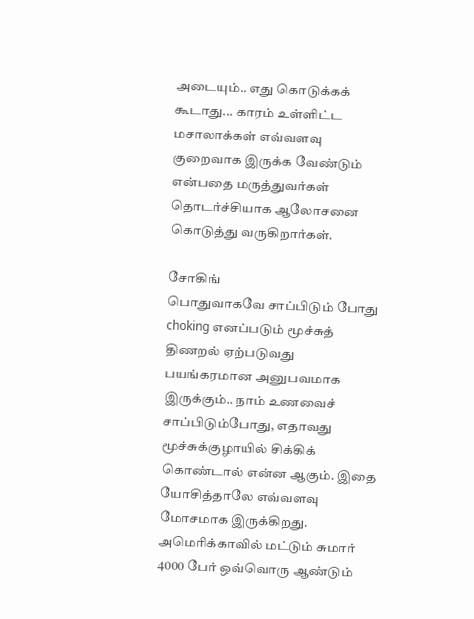அடையும்.. எது கொடுக்கக் கூடாது... காரம் உள்ளிட்ட மசாலாக்கள் எவ்வளவு குறைவாக இருக்க வேண்டும் என்பதை மருத்துவர்கள் தொடர்ச்சியாக ஆலோசனை கொடுத்து வருகிறார்கள்.

சோகிங்
பொதுவாகவே சாப்பிடும் போது choking எனப்படும் மூச்சுத் திணறல் ஏற்படுவது பயங்கரமான அனுபவமாக இருக்கும்.. நாம் உணவைச் சாப்பிடும்போது, எதாவது மூச்சுக்குழாயில் சிக்கிக் கொண்டால் என்ன ஆகும். இதை யோசித்தாலே எவ்வளவு மோசமாக இருக்கிறது. அமெரிக்காவில் மட்டும் சுமார் 4000 பேர் ஒவ்வொரு ஆண்டும்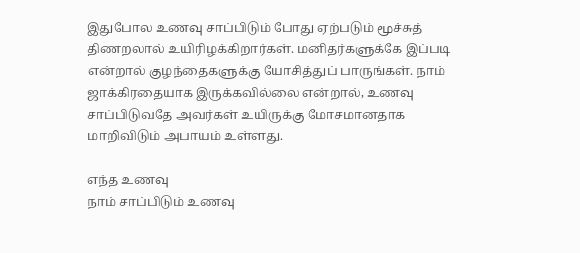இதுபோல உணவு சாப்பிடும் போது ஏற்படும் மூச்சுத் திணறலால் உயிரிழக்கிறார்கள். மனிதர்களுக்கே இப்படி என்றால் குழந்தைகளுக்கு யோசித்துப் பாருங்கள். நாம் ஜாக்கிரதையாக இருக்கவில்லை என்றால், உணவு சாப்பிடுவதே அவர்கள் உயிருக்கு மோசமானதாக மாறிவிடும் அபாயம் உள்ளது.

எந்த உணவு
நாம் சாப்பிடும் உணவு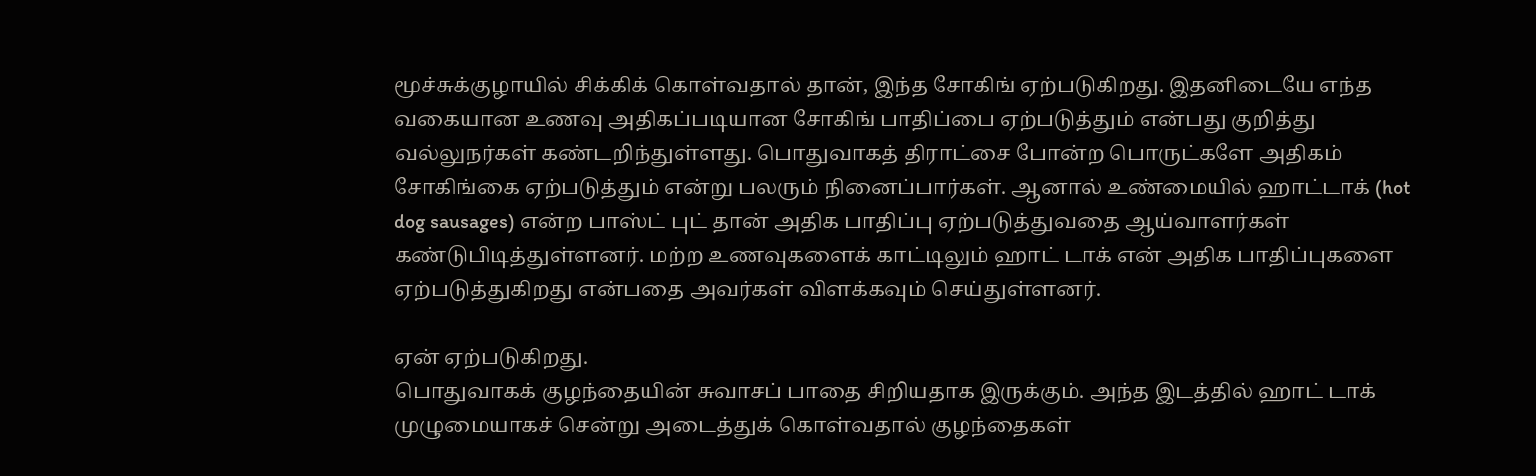மூச்சுக்குழாயில் சிக்கிக் கொள்வதால் தான், இந்த சோகிங் ஏற்படுகிறது. இதனிடையே எந்த வகையான உணவு அதிகப்படியான சோகிங் பாதிப்பை ஏற்படுத்தும் என்பது குறித்து வல்லுநர்கள் கண்டறிந்துள்ளது. பொதுவாகத் திராட்சை போன்ற பொருட்களே அதிகம் சோகிங்கை ஏற்படுத்தும் என்று பலரும் நினைப்பார்கள். ஆனால் உண்மையில் ஹாட்டாக் (hot dog sausages) என்ற பாஸ்ட் புட் தான் அதிக பாதிப்பு ஏற்படுத்துவதை ஆய்வாளர்கள் கண்டுபிடித்துள்ளனர். மற்ற உணவுகளைக் காட்டிலும் ஹாட் டாக் என் அதிக பாதிப்புகளை ஏற்படுத்துகிறது என்பதை அவர்கள் விளக்கவும் செய்துள்ளனர்.

ஏன் ஏற்படுகிறது.
பொதுவாகக் குழந்தையின் சுவாசப் பாதை சிறியதாக இருக்கும். அந்த இடத்தில் ஹாட் டாக் முழுமையாகச் சென்று அடைத்துக் கொள்வதால் குழந்தைகள்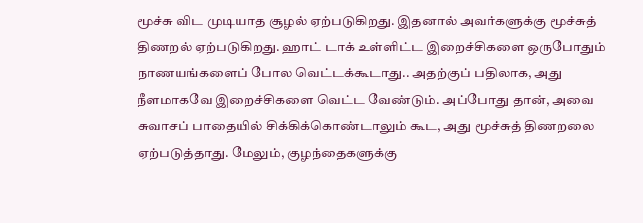மூச்சு விட முடியாத சூழல் ஏற்படுகிறது. இதனால் அவர்களுக்கு மூச்சுத் திணறல் ஏற்படுகிறது. ஹாட் டாக் உள்ளிட்ட இறைச்சிகளை ஒருபோதும் நாணயங்களைப் போல வெட்டக்கூடாது.. அதற்குப் பதிலாக, அது நீளமாகவே இறைச்சிகளை வெட்ட வேண்டும். அப்போது தான், அவை சுவாசப் பாதையில் சிக்கிக்கொண்டாலும் கூட, அது மூச்சுத் திணறலை ஏற்படுத்தாது. மேலும், குழந்தைகளுக்கு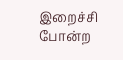இறைச்சி போன்ற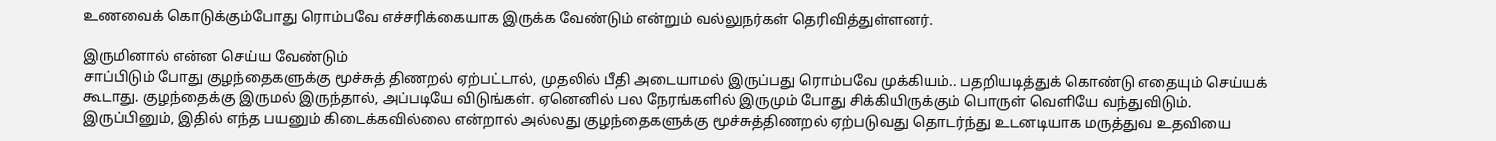உணவைக் கொடுக்கும்போது ரொம்பவே எச்சரிக்கையாக இருக்க வேண்டும் என்றும் வல்லுநர்கள் தெரிவித்துள்ளனர்.

இருமினால் என்ன செய்ய வேண்டும்
சாப்பிடும் போது குழந்தைகளுக்கு மூச்சுத் திணறல் ஏற்பட்டால், முதலில் பீதி அடையாமல் இருப்பது ரொம்பவே முக்கியம்.. பதறியடித்துக் கொண்டு எதையும் செய்யக் கூடாது. குழந்தைக்கு இருமல் இருந்தால், அப்படியே விடுங்கள். ஏனெனில் பல நேரங்களில் இருமும் போது சிக்கியிருக்கும் பொருள் வெளியே வந்துவிடும். இருப்பினும், இதில் எந்த பயனும் கிடைக்கவில்லை என்றால் அல்லது குழந்தைகளுக்கு மூச்சுத்திணறல் ஏற்படுவது தொடர்ந்து உடனடியாக மருத்துவ உதவியை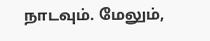நாடவும். மேலும்,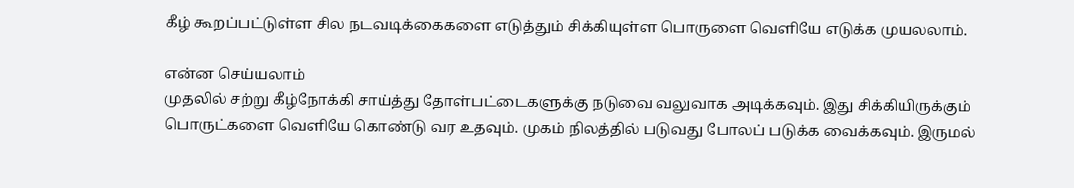கீழ் கூறப்பட்டுள்ள சில நடவடிக்கைகளை எடுத்தும் சிக்கியுள்ள பொருளை வெளியே எடுக்க முயலலாம்.

என்ன செய்யலாம்
முதலில் சற்று கீழ்நோக்கி சாய்த்து தோள்பட்டைகளுக்கு நடுவை வலுவாக அடிக்கவும். இது சிக்கியிருக்கும் பொருட்களை வெளியே கொண்டு வர உதவும். முகம் நிலத்தில் படுவது போலப் படுக்க வைக்கவும். இருமல்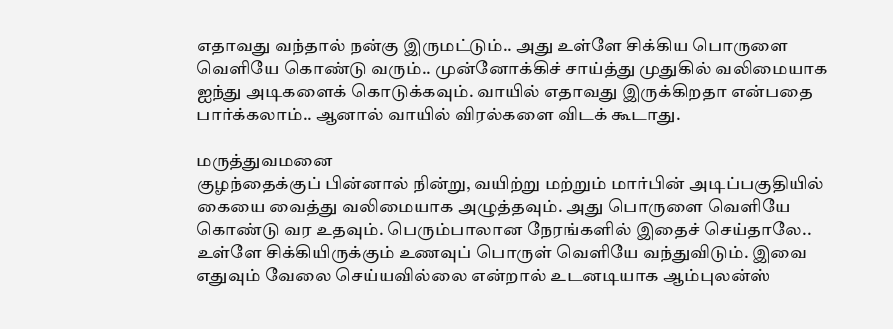எதாவது வந்தால் நன்கு இருமட்டும்.. அது உள்ளே சிக்கிய பொருளை வெளியே கொண்டு வரும்.. முன்னோக்கிச் சாய்த்து முதுகில் வலிமையாக ஐந்து அடிகளைக் கொடுக்கவும். வாயில் எதாவது இருக்கிறதா என்பதை பார்க்கலாம்.. ஆனால் வாயில் விரல்களை விடக் கூடாது.

மருத்துவமனை
குழந்தைக்குப் பின்னால் நின்று, வயிற்று மற்றும் மார்பின் அடிப்பகுதியில் கையை வைத்து வலிமையாக அழுத்தவும். அது பொருளை வெளியே கொண்டு வர உதவும். பெரும்பாலான நேரங்களில் இதைச் செய்தாலே.. உள்ளே சிக்கியிருக்கும் உணவுப் பொருள் வெளியே வந்துவிடும். இவை எதுவும் வேலை செய்யவில்லை என்றால் உடனடியாக ஆம்புலன்ஸ்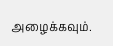அழைக்கவும்.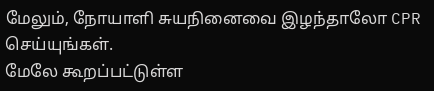மேலும், நோயாளி சுயநினைவை இழந்தாலோ CPR செய்யுங்கள்.
மேலே கூறப்பட்டுள்ள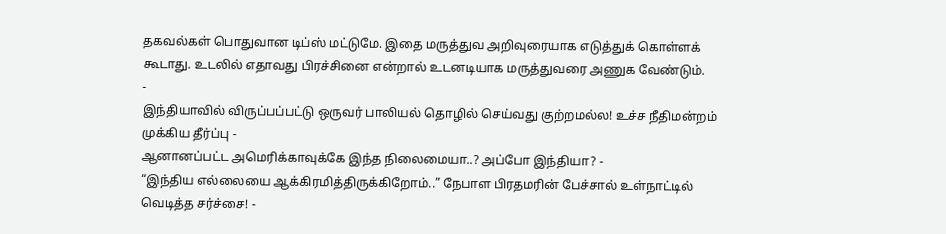தகவல்கள் பொதுவான டிப்ஸ் மட்டுமே. இதை மருத்துவ அறிவுரையாக எடுத்துக் கொள்ளக் கூடாது. உடலில் எதாவது பிரச்சினை என்றால் உடனடியாக மருத்துவரை அணுக வேண்டும்.
-
இந்தியாவில் விருப்பப்பட்டு ஒருவர் பாலியல் தொழில் செய்வது குற்றமல்ல! உச்ச நீதிமன்றம் முக்கிய தீர்ப்பு -
ஆனானப்பட்ட அமெரிக்காவுக்கே இந்த நிலைமையா..? அப்போ இந்தியா? -
“இந்திய எல்லையை ஆக்கிரமித்திருக்கிறோம்..” நேபாள பிரதமரின் பேச்சால் உள்நாட்டில் வெடித்த சர்ச்சை! -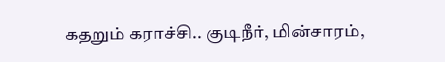கதறும் கராச்சி.. குடிநீர், மின்சாரம்,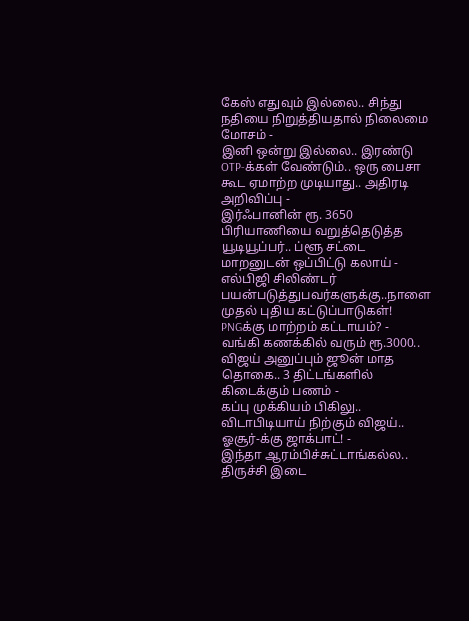கேஸ் எதுவும் இல்லை.. சிந்து நதியை நிறுத்தியதால் நிலைமை மோசம் -
இனி ஒன்று இல்லை.. இரண்டு OTP-க்கள் வேண்டும்.. ஒரு பைசா கூட ஏமாற்ற முடியாது.. அதிரடி அறிவிப்பு -
இர்ஃபானின் ரூ. 3650 பிரியாணியை வறுத்தெடுத்த யூடியூப்பர்.. ப்ளூ சட்டை மாறனுடன் ஒப்பிட்டு கலாய் -
எல்பிஜி சிலிண்டர் பயன்படுத்துபவர்களுக்கு..நாளை முதல் புதிய கட்டுப்பாடுகள்! PNGக்கு மாற்றம் கட்டாயம்? -
வங்கி கணக்கில் வரும் ரூ.3000.. விஜய் அனுப்பும் ஜூன் மாத தொகை.. 3 திட்டங்களில் கிடைக்கும் பணம் -
கப்பு முக்கியம் பிகிலு.. விடாபிடியாய் நிற்கும் விஜய்.. ஓசூர்-க்கு ஜாக்பாட்! -
இந்தா ஆரம்பிச்சுட்டாங்கல்ல.. திருச்சி இடை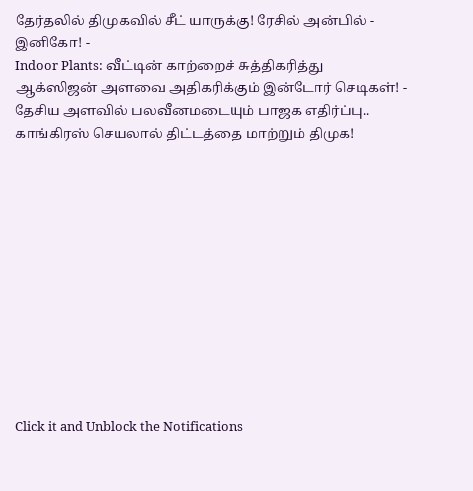தேர்தலில் திமுகவில் சீட் யாருக்கு! ரேசில் அன்பில் - இனிகோ! -
Indoor Plants: வீட்டின் காற்றைச் சுத்திகரித்து ஆக்ஸிஜன் அளவை அதிகரிக்கும் இன்டோர் செடிகள்! -
தேசிய அளவில் பலவீனமடையும் பாஜக எதிர்ப்பு.. காங்கிரஸ் செயலால் திட்டத்தை மாற்றும் திமுக!












Click it and Unblock the Notifications